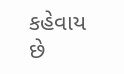કહેવાય છે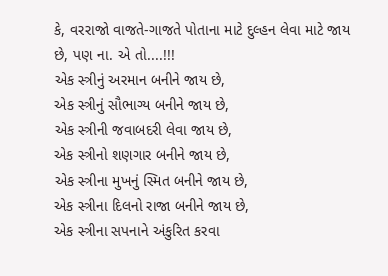કે, વરરાજો વાજતે-ગાજતે પોતાના માટે દુલ્હન લેવા માટે જાય છે, પણ ના. એ તો....!!!
એક સ્ત્રીનું અરમાન બનીને જાય છે,
એક સ્ત્રીનું સૌભાગ્ય બનીને જાય છે,
એક સ્ત્રીની જવાબદરી લેવા જાય છે,
એક સ્ત્રીનો શણગાર બનીને જાય છે,
એક સ્ત્રીના મુખનું સ્મિત બનીને જાય છે,
એક સ્ત્રીના દિલનો રાજા બનીને જાય છે,
એક સ્ત્રીના સપનાને અંકુરિત કરવા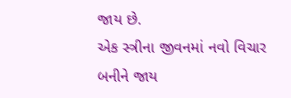જાય છે.
એક સ્ત્રીના જીવનમાં નવો વિચાર બનીને જાય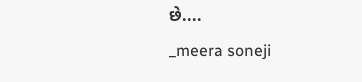છે....
_meera soneji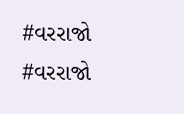#વરરાજો
#વરરાજો